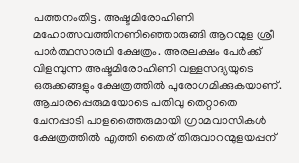പത്തനംതിട്ട. അഷ്ടമിരോഹിണി മഹോത്സവത്തിനണിഞ്ഞൊരുങ്ങി ആറന്മുള ശ്രീ പാർത്ഥസാരഥി ക്ഷേത്രം. അരലക്ഷം പേർക്ക് വിളമ്പുന്ന അഷ്ടമിരോഹിണി വള്ളസദ്യയുടെ ഒരുക്കങ്ങളും ക്ഷേത്രത്തിൽ പുരോഗമിക്കുകയാണ്. ആചാരപ്പെരുമയോടെ പതിവു തെറ്റാതെ ചേനപ്പാടി പാളത്തൈരുമായി ഗ്രാമവാസികൾ ക്ഷേത്രത്തിൽ എത്തി തൈര് തിരുവാറന്മുളയപ്പന്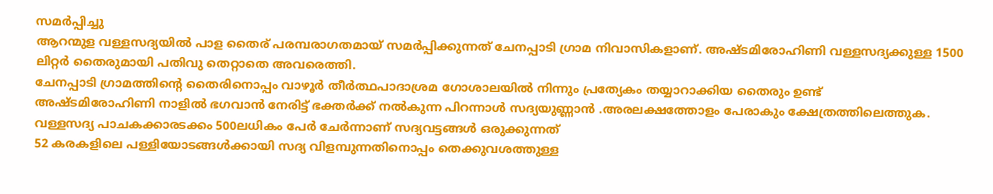സമർപ്പിച്ചു
ആറന്മുള വള്ളസദ്യയിൽ പാള തൈര് പരമ്പരാഗതമായ് സമർപ്പിക്കുന്നത് ചേനപ്പാടി ഗ്രാമ നിവാസികളാണ്. അഷ്ടമിരോഹിണി വള്ളസദ്യക്കുള്ള 1500 ലിറ്റർ തൈരുമായി പതിവു തെറ്റാതെ അവരെത്തി.
ചേനപ്പാടി ഗ്രാമത്തിന്റെ തൈരിനൊപ്പം വാഴൂർ തീർത്ഥപാദാശ്രമ ഗോശാലയിൽ നിന്നും പ്രത്യേകം തയ്യാറാക്കിയ തൈരും ഉണ്ട്
അഷ്ടമിരോഹിണി നാളിൽ ഭഗവാൻ നേരിട്ട് ഭക്തർക്ക് നൽകുന്ന പിറന്നാൾ സദ്യയുണ്ണാൻ .അരലക്ഷത്തോളം പേരാകും ക്ഷേത്രത്തിലെത്തുക. വള്ളസദ്യ പാചകക്കാരടക്കം 500ലധികം പേർ ചേർന്നാണ് സദ്യവട്ടങ്ങൾ ഒരുക്കുന്നത്
52 കരകളിലെ പള്ളിയോടങ്ങൾക്കായി സദ്യ വിളമ്പുന്നതിനൊപ്പം തെക്കുവശത്തുള്ള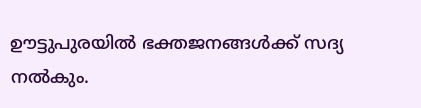ഊട്ടുപുരയിൽ ഭക്തജനങ്ങൾക്ക് സദ്യ നൽകും.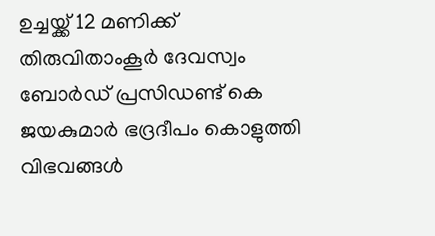ഉച്ചയ്ക്ക് 12 മണിക്ക് തിരുവിതാംകൂർ ദേവസ്വം ബോർഡ് പ്രസിഡണ്ട് കെ ജയകുമാർ ഭദ്രദീപം കൊളുത്തി വിഭവങ്ങൾ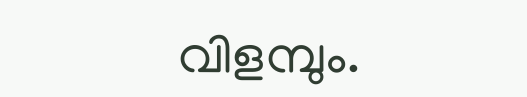വിളമ്പും.